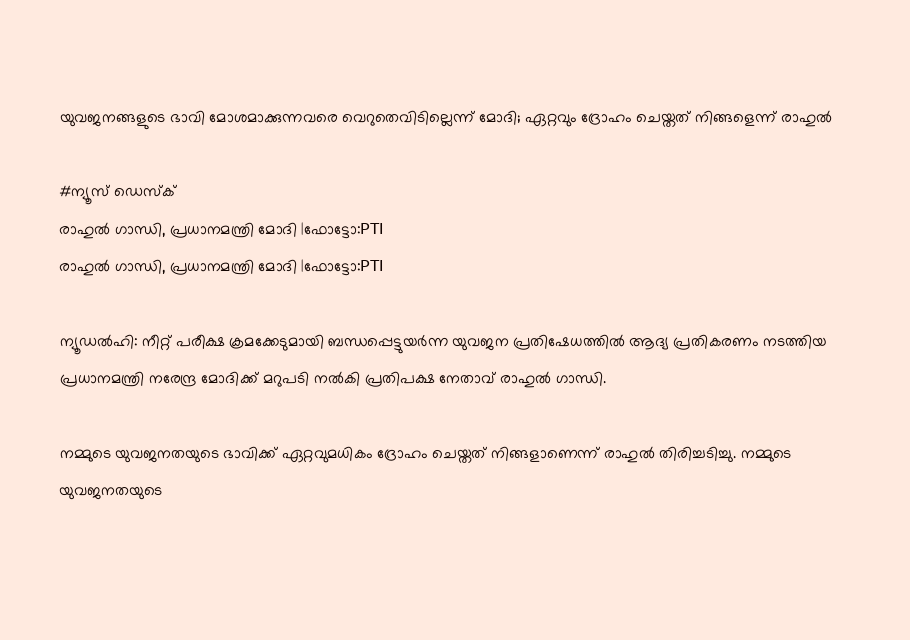യുവജനങ്ങളുടെ ഭാവി മോശമാക്കുന്നവരെ വെറുതെവിടില്ലെന്ന് മോദി; ഏറ്റവും ദ്രോഹം ചെയ്തത് നിങ്ങളെന്ന് രാഹുൽ

#ന്യൂസ് ഡെസ്ക്
രാഹുല്‍ ഗാന്ധി, പ്രധാനമന്ത്രി മോദി |ഫോട്ടോ:PTI
രാഹുല്‍ ഗാന്ധി, പ്രധാനമന്ത്രി മോദി |ഫോട്ടോ:PTI

ന്യൂഡൽഹി: നീറ്റ് പരീക്ഷ ക്രമക്കേടുമായി ബന്ധപ്പെട്ടുയർന്ന യുവജന പ്രതിഷേധത്തിൽ ആദ്യ പ്രതികരണം നടത്തിയ പ്രധാനമന്ത്രി നരേന്ദ്ര മോദിക്ക് മറുപടി നൽകി പ്രതിപക്ഷ നേതാവ് രാഹുൽ ഗാന്ധി.

നമ്മുടെ യുവജനതയുടെ ഭാവിക്ക് ഏറ്റവുമധികം ദ്രോഹം ചെയ്തത് നിങ്ങളാണെന്ന് രാഹുൽ തിരിച്ചടിച്ചു. നമ്മുടെ യുവജനതയുടെ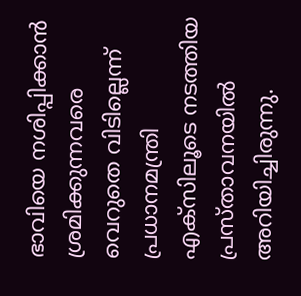ഭാവിയെ നശിപ്പിക്കാൻ ശ്രമിക്കുന്നവരെ വെറുതെ വിടില്ലെന്ന് പ്രധാനമന്ത്രി എക്‌സിലൂടെ നടത്തിയ പ്രസ്താവനയിൽ അറിയിച്ചിരുന്നു.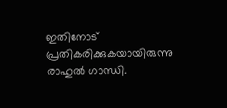ഇതിനോട് പ്രതികരിക്കുകയായിരുന്നു രാഹുൽ ഗാന്ധി.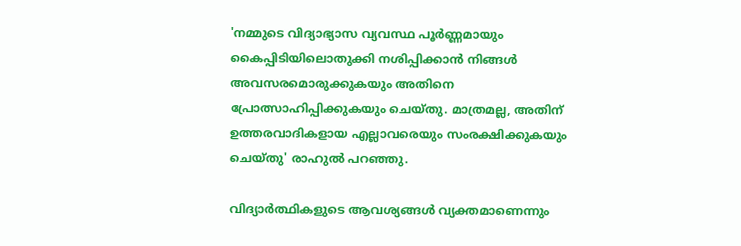'നമ്മുടെ വിദ്യാഭ്യാസ വ്യവസ്ഥ പൂർണ്ണമായും കൈപ്പിടിയിലൊതുക്കി നശിപ്പിക്കാൻ നിങ്ങൾ അവസരമൊരുക്കുകയും അതിനെ പ്രോത്സാഹിപ്പിക്കുകയും ചെയ്തു. മാത്രമല്ല, അതിന് ഉത്തരവാദികളായ എല്ലാവരെയും സംരക്ഷിക്കുകയും ചെയ്തു' രാഹുൽ പറഞ്ഞു.

വിദ്യാർത്ഥികളുടെ ആവശ്യങ്ങൾ വ്യക്തമാണെന്നും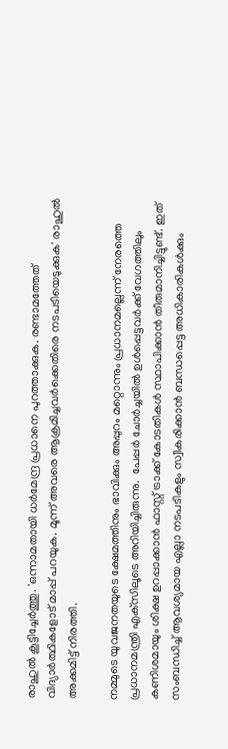രാഹുൽ കൂട്ടിച്ചേർത്തു. 'ഒന്നാമതായി ധർമേന്ദ്ര പ്രധാനെ പുറത്താക്കുക. രണ്ടാമത്തേത് വിദ്യാർത്ഥികളോട് മാപ്പ് പറയുക. മൂന്ന് അവരെ ആക്രമിച്ചവർക്കെതിരെ നടപടിയെടുക്കുക' രാഹുൽ അക്കമിട്ട് നിരത്തി.

നമ്മുടെ യുവജനതയുടെ ക്ഷേമത്തിനും ഭാവിക്കും അപ്പുറം മറ്റൊന്നും പ്രധാനമല്ലെന്ന് നേരത്തെ പ്രധാനമന്ത്രി എക്‌സിലൂടെ അറിയിച്ചിരുന്നു.  പേപ്പർ ചോർച്ചയിൽ ഉൾപ്പെട്ടവർക്ക് വേഗത്തിലും കണിശമായും ശിക്ഷ ഉറപ്പാക്കാൻ ഫാസ്റ്റ് ട്രാക്ക് കോടതികൾ സ്ഥാപിക്കാൻ തീരുമാനിച്ചിട്ടുണ്ട്. ഇത് സംബന്ധിച്ച് ആവശ്യമായ എല്ലാ നടപടികളും സ്വീകരിക്കാൻ ബന്ധപ്പെട്ട അധികാരികൾക്കും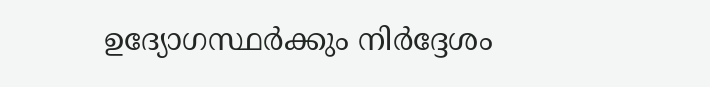ഉദ്യോഗസ്ഥർക്കും നിർദ്ദേശം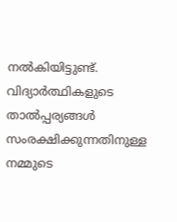നൽകിയിട്ടുണ്ട്. വിദ്യാർത്ഥികളുടെ താൽപ്പര്യങ്ങൾ സംരക്ഷിക്കുന്നതിനുള്ള നമ്മുടെ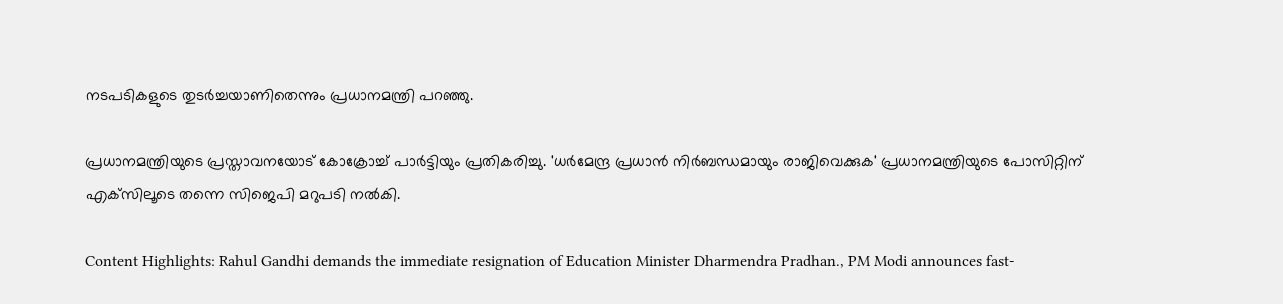നടപടികളുടെ തുടർച്ചയാണിതെന്നും പ്രധാനമന്ത്രി പറഞ്ഞു.

പ്രധാനമന്ത്രിയുടെ പ്രസ്താവനയോട് കോക്രോച്ച് പാർട്ടിയും പ്രതികരിച്ചു. 'ധർമേന്ദ്ര പ്രധാൻ നിർബന്ധമായും രാജിവെക്കുക' പ്രധാനമന്ത്രിയുടെ പോസിറ്റിന് എക്‌സിലൂടെ തന്നെ സിജെപി മറുപടി നൽകി.

Content Highlights: Rahul Gandhi demands the immediate resignation of Education Minister Dharmendra Pradhan., PM Modi announces fast-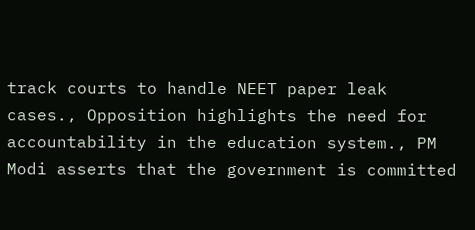track courts to handle NEET paper leak cases., Opposition highlights the need for accountability in the education system., PM Modi asserts that the government is committed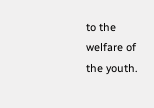to the welfare of the youth.